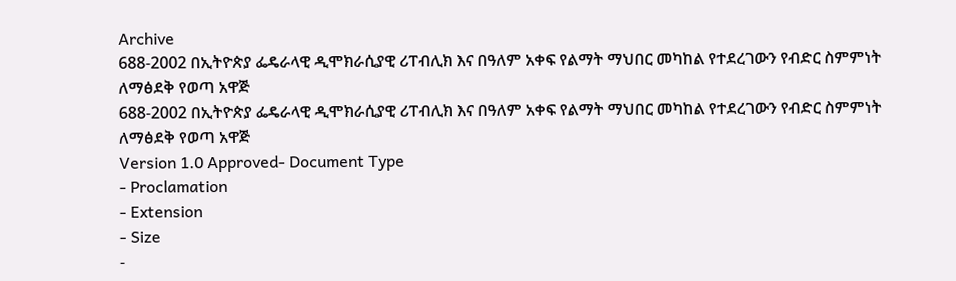Archive
688-2002 በኢትዮጵያ ፌዴራላዊ ዲሞክራሲያዊ ሪፐብሊክ እና በዓለም አቀፍ የልማት ማህበር መካከል የተደረገውን የብድር ስምምነት ለማፅደቅ የወጣ አዋጅ
688-2002 በኢትዮጵያ ፌዴራላዊ ዲሞክራሲያዊ ሪፐብሊክ እና በዓለም አቀፍ የልማት ማህበር መካከል የተደረገውን የብድር ስምምነት ለማፅደቅ የወጣ አዋጅ
Version 1.0 Approved- Document Type
- Proclamation
- Extension
- Size
-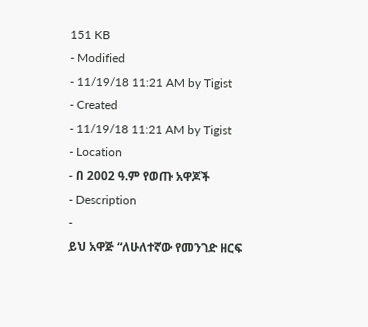151 KB
- Modified
- 11/19/18 11:21 AM by Tigist
- Created
- 11/19/18 11:21 AM by Tigist
- Location
- በ 2002 ዓ.ም የወጡ አዋጆች
- Description
-
ይህ አዋጅ “ለሁለተኛው የመንገድ ዘርፍ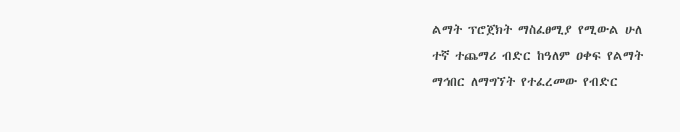ልማት ፕሮጀክት ማስፈፀሚያ የሚውል ሁለ
ተኛ ተጨማሪ ብድር ከዓለም ዐቀፍ የልማት
ማኅበር ለማግኘት የተፈረመው የብድር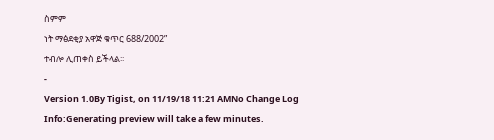ስምም
ነት ማፅደቂያ አዋጅ ቁጥር 688/2002”
ተብሎ ሊጠቀስ ይችላል፡፡
-
Version 1.0By Tigist, on 11/19/18 11:21 AMNo Change Log
Info:Generating preview will take a few minutes.